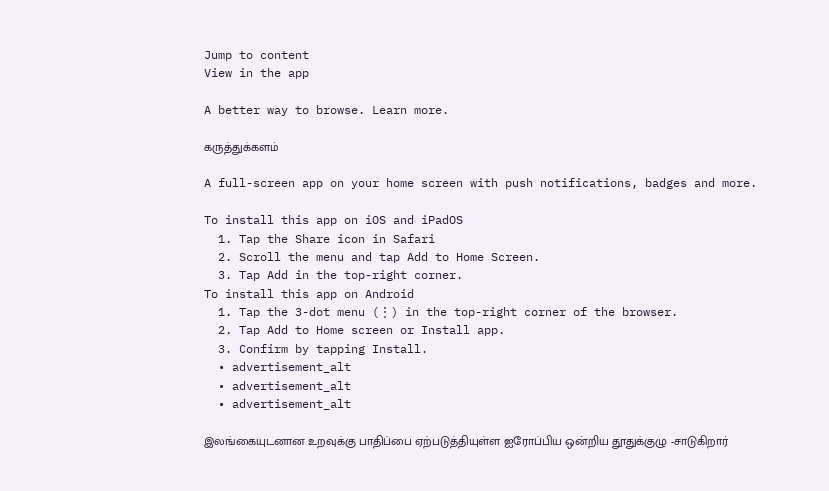Jump to content
View in the app

A better way to browse. Learn more.

கருத்துக்களம்

A full-screen app on your home screen with push notifications, badges and more.

To install this app on iOS and iPadOS
  1. Tap the Share icon in Safari
  2. Scroll the menu and tap Add to Home Screen.
  3. Tap Add in the top-right corner.
To install this app on Android
  1. Tap the 3-dot menu (⋮) in the top-right corner of the browser.
  2. Tap Add to Home screen or Install app.
  3. Confirm by tapping Install.
  • advertisement_alt
  • advertisement_alt
  • advertisement_alt

இலங்கையுடனான உறவுக்கு பாதிப்பை ஏற்படுத்தியுள்ள ஐரோப்பிய ஒன்றிய தூதுக்குழு -சாடுகிறார்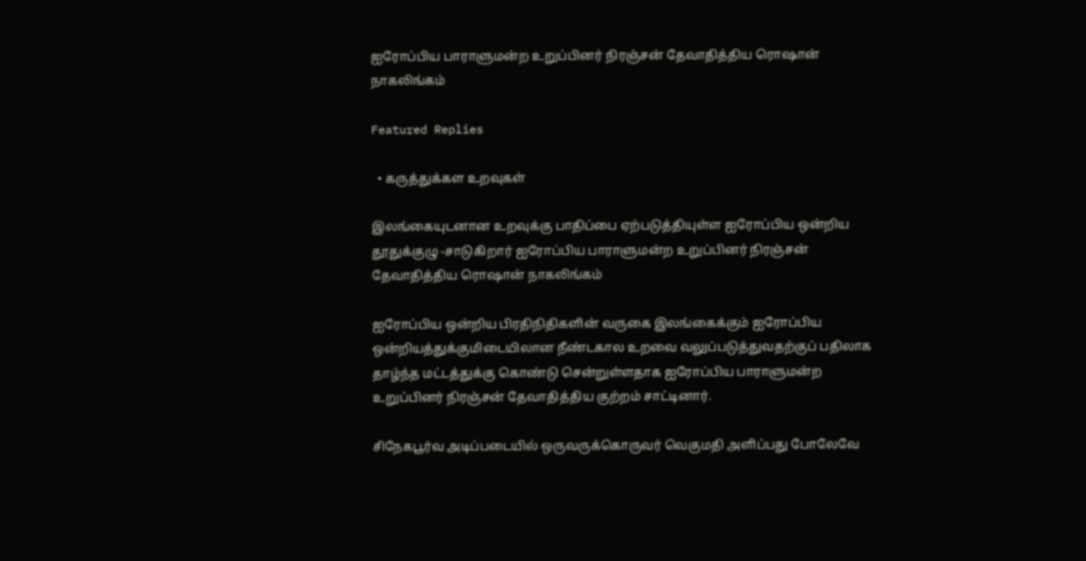ஐரோப்பிய பாராளுமன்ற உறுப்பினர் நிரஞ்சன் தேவாதித்திய ரொஷான் நாகலிங்கம்

Featured Replies

  • கருத்துக்கள உறவுகள்

இலங்கையுடனான உறவுக்கு பாதிப்பை ஏற்படுத்தியுள்ள ஐரோப்பிய ஒன்றிய தூதுக்குழு -சாடுகிறார் ஐரோப்பிய பாராளுமன்ற உறுப்பினர் நிரஞ்சன் தேவாதித்திய ரொஷான் நாகலிங்கம்

ஐரோப்பிய ஒன்றிய பிரதிநிதிகளின் வருகை இலங்கைக்கும் ஐரோப்பிய ஒன்றியத்துக்குமிடையிலான நீண்டகால உறவை வலுப்படுத்துவதற்குப் பதிலாக தாழ்ந்த மட்டத்துக்கு கொண்டு சென்றுள்ளதாக ஐரோப்பிய பாராளுமன்ற உறுப்பினர் நிரஞ்சன் தேவாதித்திய குற்றம் சாட்டினார்.

சிநேகபூர்வ அடிப்படையில் ஒருவருக்கொருவர் வெகுமதி அளிப்பது போலேவே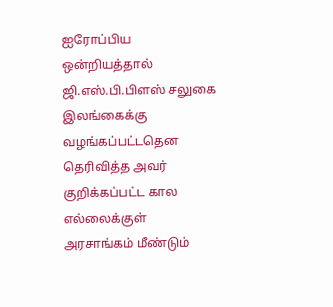ஐரோப்பிய ஒன்றியத்தால் ஜி.எஸ்.பி.பிளஸ் சலுகை இலங்கைக்கு வழங்கப்பட்டதென தெரிவித்த அவர் குறிக்கப்பட்ட கால எல்லைக்குள் அரசாங்கம் மீண்டும்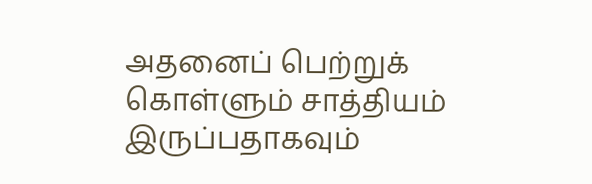அதனைப் பெற்றுக் கொள்ளும் சாத்தியம் இருப்பதாகவும்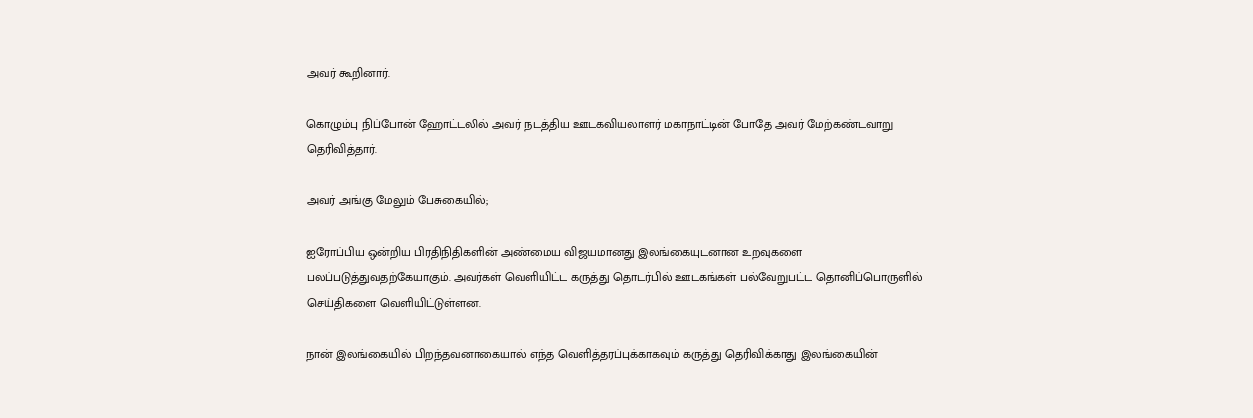அவர் கூறினார்.

கொழும்பு நிப்போன் ஹோட்டலில் அவர் நடத்திய ஊடகவியலாளர் மகாநாட்டின் போதே அவர் மேற்கண்டவாறு தெரிவித்தார்.

அவர் அங்கு மேலும் பேசுகையில்;

ஐரோப்பிய ஒன்றிய பிரதிநிதிகளின் அண்மைய விஜயமானது இலங்கையுடனான உறவுகளை பலப்படுத்துவதற்கேயாகும். அவர்கள் வெளியிட்ட கருத்து தொடர்பில் ஊடகங்கள் பல்வேறுபட்ட தொனிப்பொருளில் செய்திகளை வெளியிட்டுள்ளன.

நான் இலங்கையில் பிறந்தவனாகையால் எந்த வெளித்தரப்புக்காகவும் கருத்து தெரிவிக்காது இலங்கையின்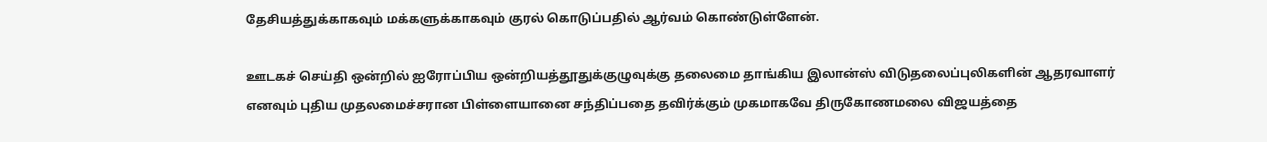தேசியத்துக்காகவும் மக்களுக்காகவும் குரல் கொடுப்பதில் ஆர்வம் கொண்டுள்ளேன்.

ஊடகச் செய்தி ஒன்றில் ஐரோப்பிய ஒன்றியத்தூதுக்குழுவுக்கு தலைமை தாங்கிய இலான்ஸ் விடுதலைப்புலிகளின் ஆதரவாளர் எனவும் புதிய முதலமைச்சரான பிள்ளையானை சந்திப்பதை தவிர்க்கும் முகமாகவே திருகோணமலை விஜயத்தை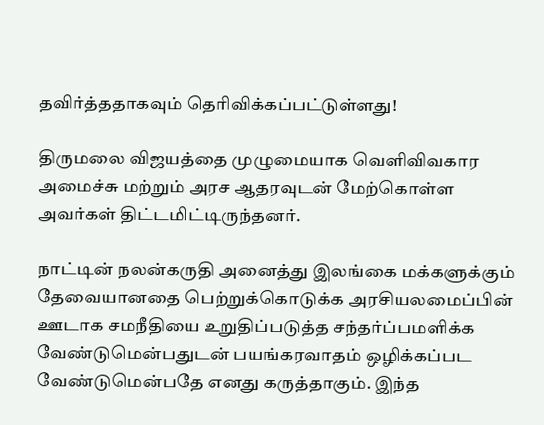தவிர்த்ததாகவும் தெரிவிக்கப்பட்டுள்ளது!

திருமலை விஜயத்தை முழுமையாக வெளிவிவகார அமைச்சு மற்றும் அரச ஆதரவுடன் மேற்கொள்ள அவர்கள் திட்டமிட்டிருந்தனர்.

நாட்டின் நலன்கருதி அனைத்து இலங்கை மக்களுக்கும் தேவையானதை பெற்றுக்கொடுக்க அரசியலமைப்பின் ஊடாக சமநீதியை உறுதிப்படுத்த சந்தர்ப்பமளிக்க வேண்டுமென்பதுடன் பயங்கரவாதம் ஒழிக்கப்பட வேண்டுமென்பதே எனது கருத்தாகும். இந்த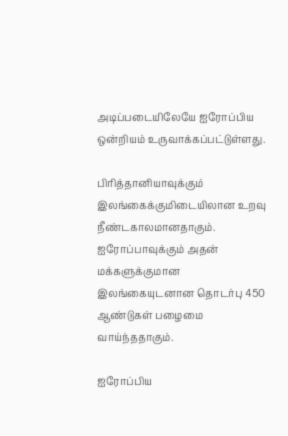அடிப்படையிலேயே ஐரோப்பிய ஒன்றியம் உருவாக்கப்பட்டுள்ளது.

பிரித்தானியாவுக்கும் இலங்கைக்குமிடையிலான உறவு நீண்டகாலமானதாகும். ஐரோப்பாவுக்கும் அதன் மக்களுக்குமான இலங்கையுடனான தொடர்பு 450 ஆண்டுகள் பழைமை வாய்ந்ததாகும்.

ஐரோப்பிய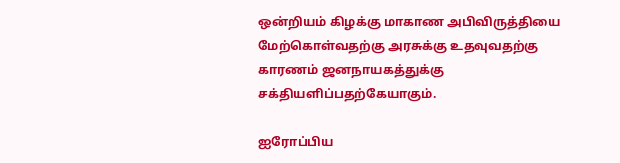ஒன்றியம் கிழக்கு மாகாண அபிவிருத்தியை மேற்கொள்வதற்கு அரசுக்கு உதவுவதற்கு காரணம் ஜனநாயகத்துக்கு சக்தியளிப்பதற்கேயாகும்.

ஐரோப்பிய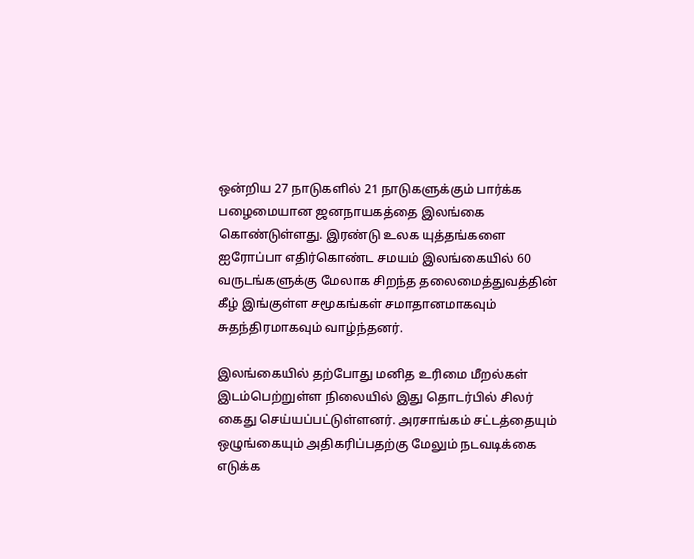ஒன்றிய 27 நாடுகளில் 21 நாடுகளுக்கும் பார்க்க பழைமையான ஜனநாயகத்தை இலங்கை கொண்டுள்ளது. இரண்டு உலக யுத்தங்களை ஐரோப்பா எதிர்கொண்ட சமயம் இலங்கையில் 60 வருடங்களுக்கு மேலாக சிறந்த தலைமைத்துவத்தின் கீழ் இங்குள்ள சமூகங்கள் சமாதானமாகவும் சுதந்திரமாகவும் வாழ்ந்தனர்.

இலங்கையில் தற்போது மனித உரிமை மீறல்கள் இடம்பெற்றுள்ள நிலையில் இது தொடர்பில் சிலர் கைது செய்யப்பட்டுள்ளனர். அரசாங்கம் சட்டத்தையும் ஒழுங்கையும் அதிகரிப்பதற்கு மேலும் நடவடிக்கை எடுக்க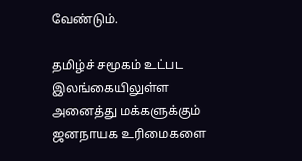வேண்டும்.

தமிழ்ச் சமூகம் உட்பட இலங்கையிலுள்ள அனைத்து மக்களுக்கும் ஜனநாயக உரிமைகளை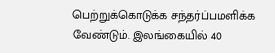பெற்றுக்கொடுக்க சந்தர்ப்பமளிக்க வேண்டும். இலங்கையில் 40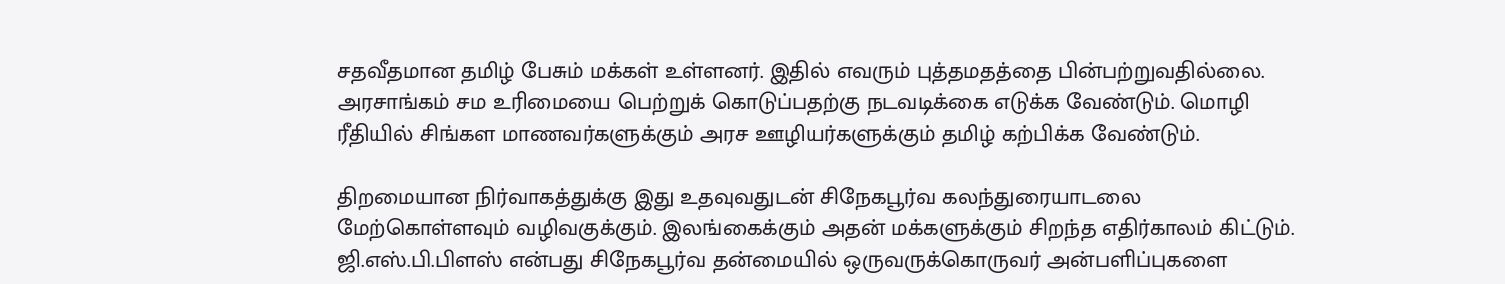சதவீதமான தமிழ் பேசும் மக்கள் உள்ளனர். இதில் எவரும் புத்தமதத்தை பின்பற்றுவதில்லை. அரசாங்கம் சம உரிமையை பெற்றுக் கொடுப்பதற்கு நடவடிக்கை எடுக்க வேண்டும். மொழி ரீதியில் சிங்கள மாணவர்களுக்கும் அரச ஊழியர்களுக்கும் தமிழ் கற்பிக்க வேண்டும்.

திறமையான நிர்வாகத்துக்கு இது உதவுவதுடன் சிநேகபூர்வ கலந்துரையாடலை மேற்கொள்ளவும் வழிவகுக்கும். இலங்கைக்கும் அதன் மக்களுக்கும் சிறந்த எதிர்காலம் கிட்டும். ஜி.எஸ்.பி.பிளஸ் என்பது சிநேகபூர்வ தன்மையில் ஒருவருக்கொருவர் அன்பளிப்புகளை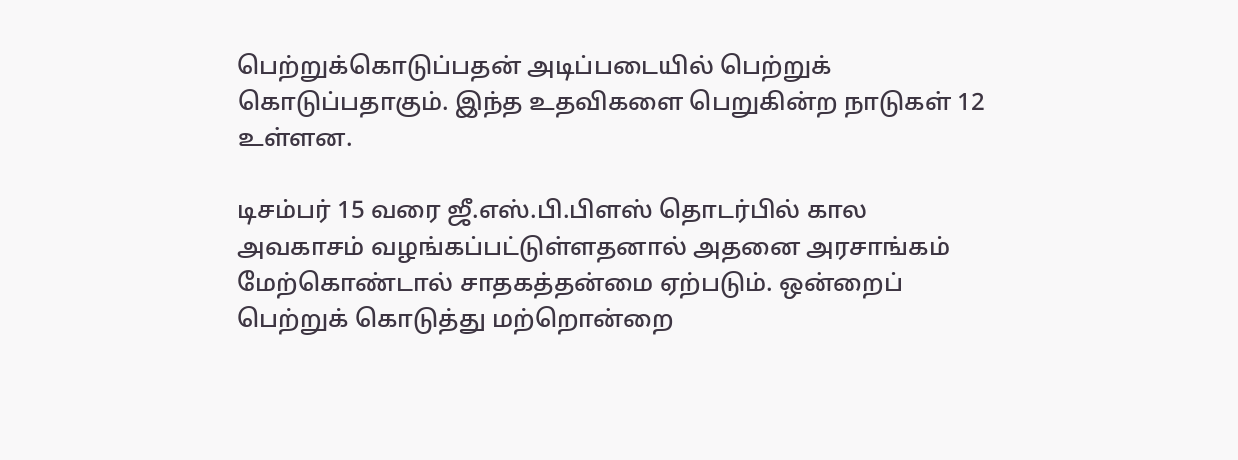பெற்றுக்கொடுப்பதன் அடிப்படையில் பெற்றுக் கொடுப்பதாகும். இந்த உதவிகளை பெறுகின்ற நாடுகள் 12 உள்ளன.

டிசம்பர் 15 வரை ஜீ.எஸ்.பி.பிளஸ் தொடர்பில் கால அவகாசம் வழங்கப்பட்டுள்ளதனால் அதனை அரசாங்கம் மேற்கொண்டால் சாதகத்தன்மை ஏற்படும். ஒன்றைப் பெற்றுக் கொடுத்து மற்றொன்றை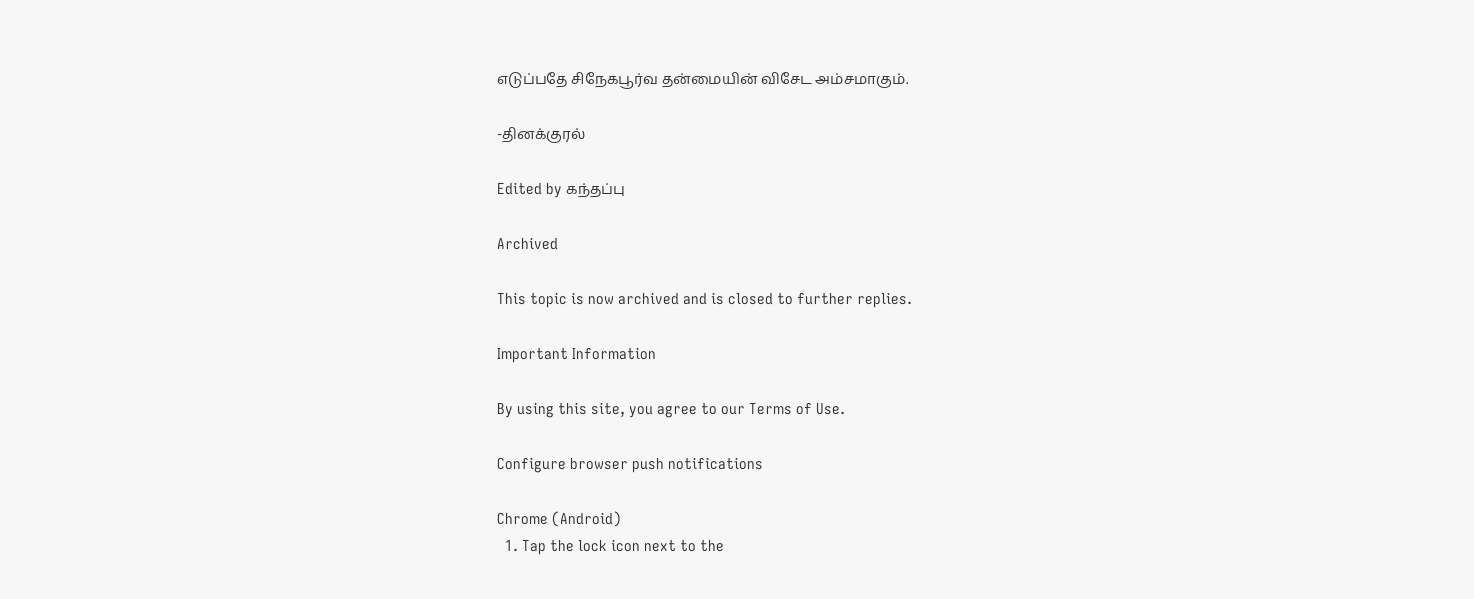எடுப்பதே சிநேகபூர்வ தன்மையின் விசேட அம்சமாகும்.

-தினக்குரல்

Edited by கந்தப்பு

Archived

This topic is now archived and is closed to further replies.

Important Information

By using this site, you agree to our Terms of Use.

Configure browser push notifications

Chrome (Android)
  1. Tap the lock icon next to the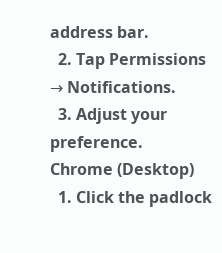address bar.
  2. Tap Permissions → Notifications.
  3. Adjust your preference.
Chrome (Desktop)
  1. Click the padlock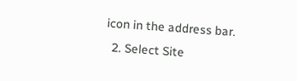icon in the address bar.
  2. Select Site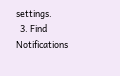settings.
  3. Find Notifications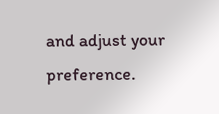and adjust your preference.